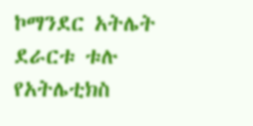ኮማንደር አትሌት ደራርቱ ቱሉ የአትሌቲክስ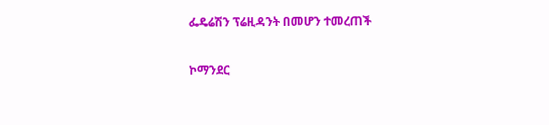ፌዴሬሽን ፕሬዚዳንት በመሆን ተመረጠች

ኮማንደር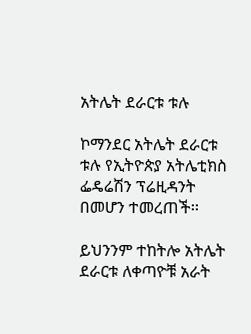አትሌት ደራርቱ ቱሉ

ኮማንደር አትሌት ደራርቱ ቱሉ የኢትዮጵያ አትሌቲክስ ፌዴሬሽን ፕሬዚዳንት በመሆን ተመረጠች፡፡

ይህንንም ተከትሎ አትሌት ደራርቱ ለቀጣዮቹ አራት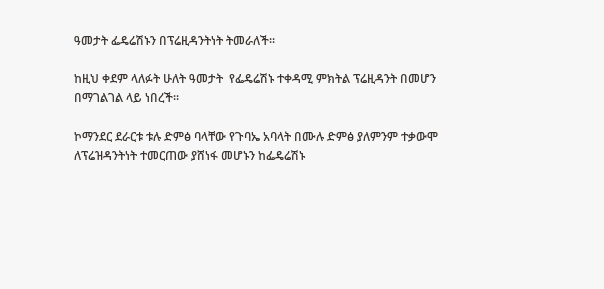ዓመታት ፌዴሬሽኑን በፕሬዚዳንትነት ትመራለች፡፡

ከዚህ ቀደም ላለፉት ሁለት ዓመታት  የፌዴሬሽኑ ተቀዳሚ ምክትል ፕሬዚዳንት በመሆን በማገልገል ላይ ነበረች፡፡

ኮማንደር ደራርቱ ቱሉ ድምፅ ባላቸው የጉባኤ አባላት በሙሉ ድምፅ ያለምንም ተቃውሞ ለፕሬዝዳንትነት ተመርጠው ያሸነፋ መሆኑን ከፌዴሬሽኑ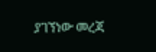ያገኘነው መረጃ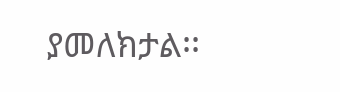ያመለክታል፡፡